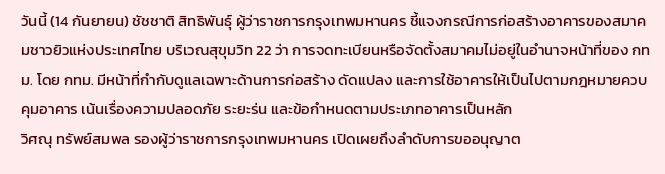วันนี้ (14 กันยายน) ชัชชาติ สิทธิพันธุ์ ผู้ว่าราชการกรุงเทพมหานคร ชี้แจงกรณีการก่อสร้างอาคารของสมาคมชาวยิวแห่งประเทศไทย บริเวณสุขุมวิท 22 ว่า การจดทะเบียนหรือจัดตั้งสมาคมไม่อยู่ในอำนาจหน้าที่ของ กทม. โดย กทม. มีหน้าที่กำกับดูแลเฉพาะด้านการก่อสร้าง ดัดแปลง และการใช้อาคารให้เป็นไปตามกฎหมายควบคุมอาคาร เน้นเรื่องความปลอดภัย ระยะร่น และข้อกำหนดตามประเภทอาคารเป็นหลัก
วิศณุ ทรัพย์สมพล รองผู้ว่าราชการกรุงเทพมหานคร เปิดเผยถึงลำดับการขออนุญาต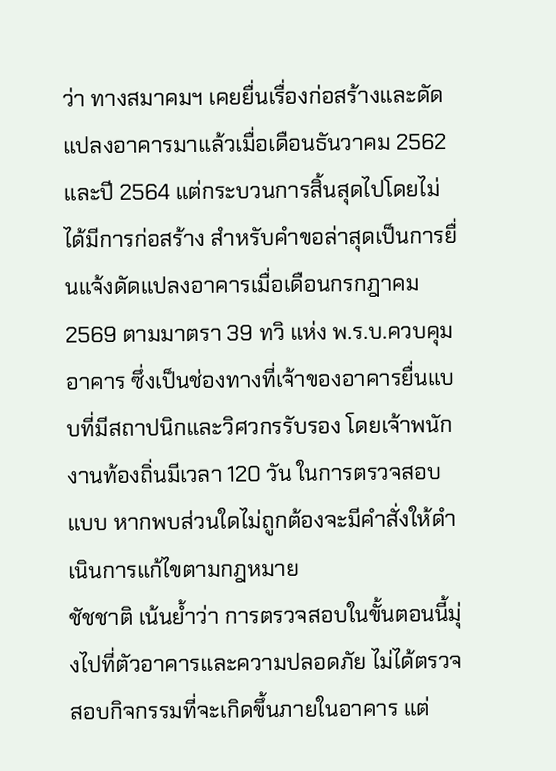ว่า ทางสมาคมฯ เคยยื่นเรื่องก่อสร้างและดัดแปลงอาคารมาแล้วเมื่อเดือนธันวาคม 2562 และปี 2564 แต่กระบวนการสิ้นสุดไปโดยไม่ได้มีการก่อสร้าง สำหรับคำขอล่าสุดเป็นการยื่นแจ้งดัดแปลงอาคารเมื่อเดือนกรกฎาคม 2569 ตามมาตรา 39 ทวิ แห่ง พ.ร.บ.ควบคุมอาคาร ซึ่งเป็นช่องทางที่เจ้าของอาคารยื่นแบบที่มีสถาปนิกและวิศวกรรับรอง โดยเจ้าพนักงานท้องถิ่นมีเวลา 120 วัน ในการตรวจสอบแบบ หากพบส่วนใดไม่ถูกต้องจะมีคำสั่งให้ดำเนินการแก้ไขตามกฎหมาย
ชัชชาติ เน้นย้ำว่า การตรวจสอบในขั้นตอนนี้มุ่งไปที่ตัวอาคารและความปลอดภัย ไม่ได้ตรวจสอบกิจกรรมที่จะเกิดขึ้นภายในอาคาร แต่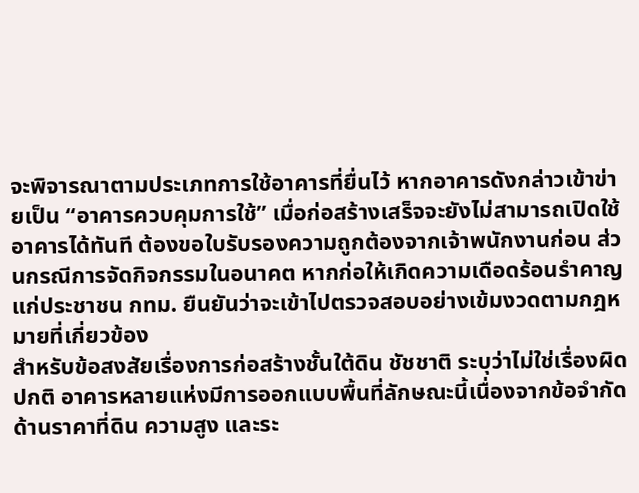จะพิจารณาตามประเภทการใช้อาคารที่ยื่นไว้ หากอาคารดังกล่าวเข้าข่ายเป็น “อาคารควบคุมการใช้” เมื่อก่อสร้างเสร็จจะยังไม่สามารถเปิดใช้อาคารได้ทันที ต้องขอใบรับรองความถูกต้องจากเจ้าพนักงานก่อน ส่วนกรณีการจัดกิจกรรมในอนาคต หากก่อให้เกิดความเดือดร้อนรำคาญแก่ประชาชน กทม. ยืนยันว่าจะเข้าไปตรวจสอบอย่างเข้มงวดตามกฎหมายที่เกี่ยวข้อง
สำหรับข้อสงสัยเรื่องการก่อสร้างชั้นใต้ดิน ชัชชาติ ระบุว่าไม่ใช่เรื่องผิดปกติ อาคารหลายแห่งมีการออกแบบพื้นที่ลักษณะนี้เนื่องจากข้อจำกัดด้านราคาที่ดิน ความสูง และระ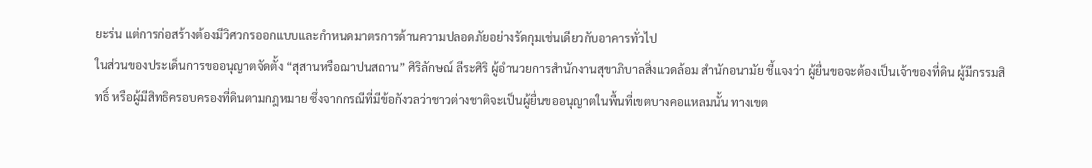ยะร่น แต่การก่อสร้างต้องมีวิศวกรออกแบบและกำหนดมาตรการด้านความปลอดภัยอย่างรัดกุมเช่นเดียวกับอาคารทั่วไป
ในส่วนของประเด็นการขออนุญาตจัดตั้ง “สุสานหรือฌาปนสถาน” ศิริลักษณ์ ลีระศิริ ผู้อำนวยการสำนักงานสุขาภิบาลสิ่งแวดล้อม สำนักอนามัย ชี้แจงว่า ผู้ยื่นขอจะต้องเป็นเจ้าของที่ดิน ผู้มีกรรมสิทธิ์ หรือผู้มีสิทธิครอบครองที่ดินตามกฎหมาย ซึ่งจากกรณีที่มีข้อกังวลว่าชาวต่างชาติจะเป็นผู้ยื่นขออนุญาตในพื้นที่เขตบางคอแหลมนั้น ทางเขต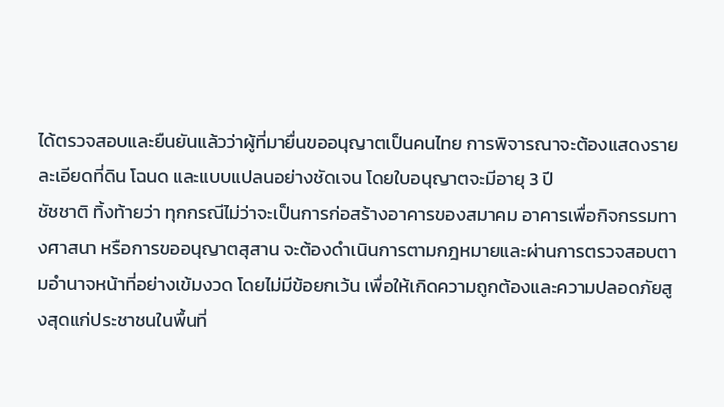ได้ตรวจสอบและยืนยันแล้วว่าผู้ที่มายื่นขออนุญาตเป็นคนไทย การพิจารณาจะต้องแสดงรายละเอียดที่ดิน โฉนด และแบบแปลนอย่างชัดเจน โดยใบอนุญาตจะมีอายุ 3 ปี
ชัชชาติ ทิ้งท้ายว่า ทุกกรณีไม่ว่าจะเป็นการก่อสร้างอาคารของสมาคม อาคารเพื่อกิจกรรมทางศาสนา หรือการขออนุญาตสุสาน จะต้องดำเนินการตามกฎหมายและผ่านการตรวจสอบตามอำนาจหน้าที่อย่างเข้มงวด โดยไม่มีข้อยกเว้น เพื่อให้เกิดความถูกต้องและความปลอดภัยสูงสุดแก่ประชาชนในพื้นที่